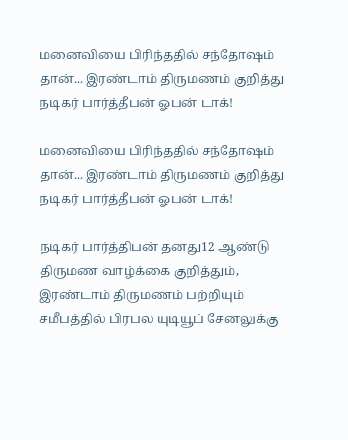மனைவியை பிரிந்ததில் சந்தோஷம் தான்... இரண்டாம் திருமணம் குறித்து நடிகர் பார்த்தீபன் ஓபன் டாக்!

மனைவியை பிரிந்ததில் சந்தோஷம் தான்... இரண்டாம் திருமணம் குறித்து நடிகர் பார்த்தீபன் ஓபன் டாக்!

நடிகர் பார்த்திபன் தனது12 ஆண்டு திருமண வாழ்க்கை குறித்தும், இரண்டாம் திருமணம் பற்றியும் சமீபத்தில் பிரபல யுடியூப் சேனலுக்கு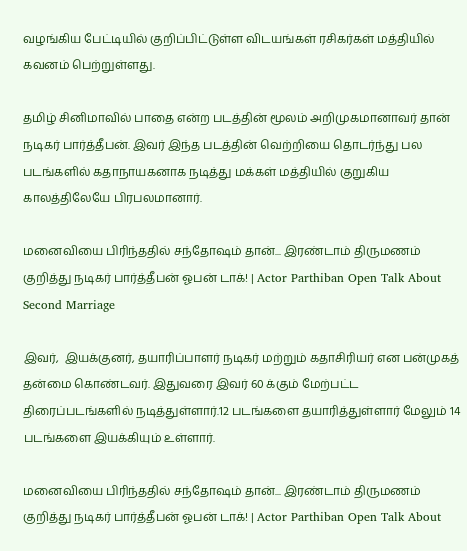வழங்கிய பேட்டியில் குறிப்பிட்டுள்ள விடயங்கள் ரசிகர்கள் மத்தியில் கவனம் பெற்றுள்ளது.

தமிழ் சினிமாவில் பாதை என்ற படத்தின் மூலம் அறிமுகமானாவர் தான் நடிகர் பார்த்தீபன். இவர் இந்த படத்தின் வெற்றியை தொடர்ந்து பல படங்களில் கதாநாயகனாக நடித்து மக்கள் மத்தியில் குறுகிய காலத்திலேயே பிரபலமானார்.

மனைவியை பிரிந்ததில் சந்தோஷம் தான்... இரண்டாம் திருமணம் குறித்து நடிகர் பார்த்தீபன் ஓபன் டாக்! | Actor Parthiban Open Talk About Second Marriage

இவர்,  இயக்குனர், தயாரிப்பாளர் நடிகர் மற்றும் கதாசிரியர் என பன்முகத் தன்மை கொண்டவர். இதுவரை இவர் 60 க்கும் மேற்பட்ட திரைப்படங்களில் நடித்துள்ளார்.12 படங்களை தயாரித்துள்ளார் மேலும் 14 படங்களை இயக்கியும் உள்ளார்.

மனைவியை பிரிந்ததில் சந்தோஷம் தான்... இரண்டாம் திருமணம் குறித்து நடிகர் பார்த்தீபன் ஓபன் டாக்! | Actor Parthiban Open Talk About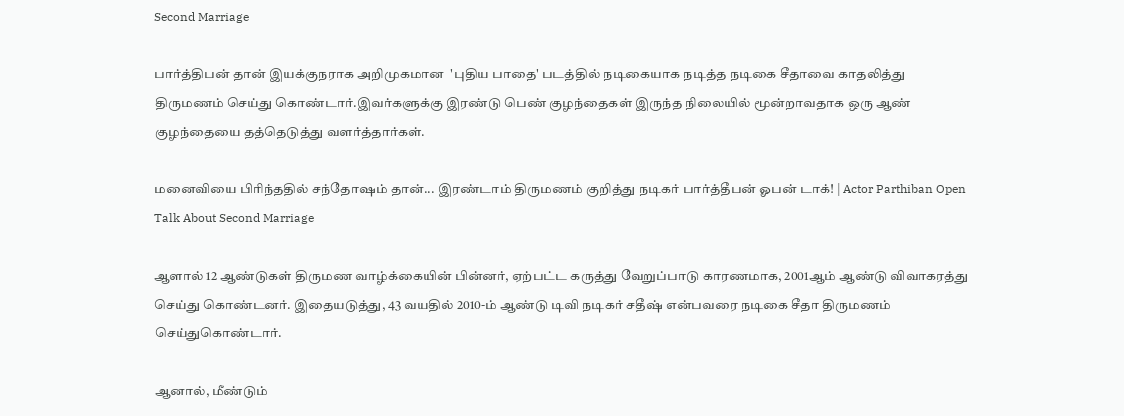Second Marriage

பார்த்திபன் தான் இயக்குநராக அறிமுகமான  'புதிய பாதை' படத்தில் நடிகையாக நடித்த நடிகை சீதாவை காதலித்து திருமணம் செய்து கொண்டார்.இவர்களுக்கு இரண்டு பெண் குழந்தைகள் இருந்த நிலையில் மூன்றாவதாக ஒரு ஆண் குழந்தையை தத்தெடுத்து வளர்த்தார்கள்.

மனைவியை பிரிந்ததில் சந்தோஷம் தான்... இரண்டாம் திருமணம் குறித்து நடிகர் பார்த்தீபன் ஓபன் டாக்! | Actor Parthiban Open Talk About Second Marriage

ஆளால் 12 ஆண்டுகள் திருமண வாழ்க்கையின் பின்னர், ஏற்பட்ட கருத்து வேறுப்பாடு காரணமாக, 2001ஆம் ஆண்டு விவாகரத்து செய்து கொண்டனர். இதையடுத்து, 43 வயதில் 2010-ம் ஆண்டு டிவி நடிகர் சதீஷ் என்பவரை நடிகை சீதா திருமணம் செய்துகொண்டார்.

ஆனால், மீண்டும்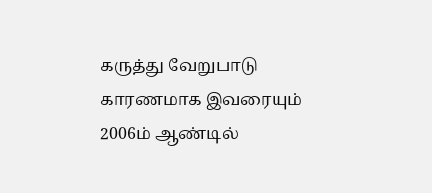கருத்து வேறுபாடு காரணமாக இவரையும் 2006ம் ஆண்டில்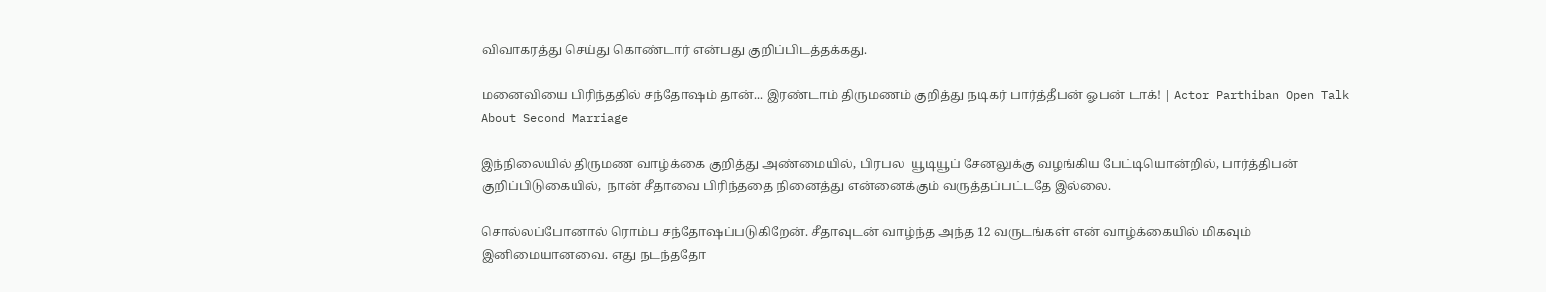விவாகரத்து செய்து கொண்டார் என்பது குறிப்பிடத்தக்கது.

மனைவியை பிரிந்ததில் சந்தோஷம் தான்... இரண்டாம் திருமணம் குறித்து நடிகர் பார்த்தீபன் ஓபன் டாக்! | Actor Parthiban Open Talk About Second Marriage

இந்நிலையில் திருமண வாழ்க்கை குறித்து அண்மையில், பிரபல  யூடியூப் சேனலுக்கு வழங்கிய பேட்டியொன்றில், பார்த்திபன்  குறிப்பிடுகையில்,  நான் சீதாவை பிரிந்ததை நினைத்து என்னைக்கும் வருத்தப்பட்டதே இல்லை.

சொல்லப்போனால் ரொம்ப சந்தோஷப்படுகிறேன். சீதாவுடன் வாழ்ந்த அந்த 12 வருடங்கள் என் வாழ்க்கையில் மிகவும் இனிமையானவை. எது நடந்ததோ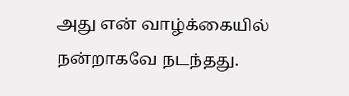அது என் வாழ்க்கையில் நன்றாகவே நடந்தது.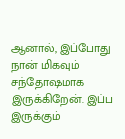ஆனால், இப்போது நான் மிகவும் சந்தோஷமாக இருக்கிறேன். இப்ப இருக்கும்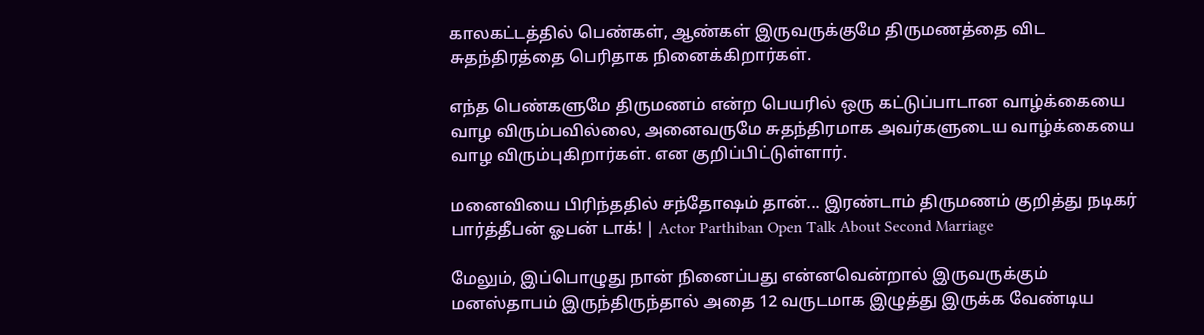காலகட்டத்தில் பெண்கள், ஆண்கள் இருவருக்குமே திருமணத்தை விட சுதந்திரத்தை பெரிதாக நினைக்கிறார்கள்.

எந்த பெண்களுமே திருமணம் என்ற பெயரில் ஒரு கட்டுப்பாடான வாழ்க்கையை வாழ விரும்பவில்லை, அனைவருமே சுதந்திரமாக அவர்களுடைய வாழ்க்கையை வாழ விரும்புகிறார்கள். என குறிப்பிட்டுள்ளார்.

மனைவியை பிரிந்ததில் சந்தோஷம் தான்... இரண்டாம் திருமணம் குறித்து நடிகர் பார்த்தீபன் ஓபன் டாக்! | Actor Parthiban Open Talk About Second Marriage

மேலும், இப்பொழுது நான் நினைப்பது என்னவென்றால் இருவருக்கும் மனஸ்தாபம் இருந்திருந்தால் அதை 12 வருடமாக இழுத்து இருக்க வேண்டிய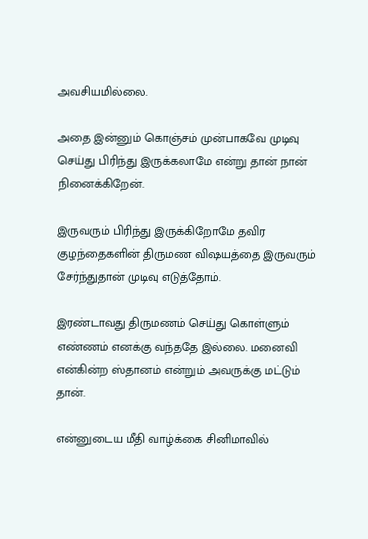அவசியமில்லை.

அதை இன்னும் கொஞ்சம் முன்பாகவே முடிவு செய்து பிரிந்து இருக்கலாமே என்று தான் நான் நினைக்கிறேன்.

இருவரும் பிரிந்து இருக்கிறோமே தவிர குழந்தைகளின் திருமண விஷயத்தை இருவரும் சேர்ந்துதான் முடிவு எடுத்தோம்.

இரண்டாவது திருமணம் செய்து கொள்ளும் எண்ணம் எனக்கு வந்ததே இல்லை. மனைவி என்கின்ற ஸ்தானம் என்றும் அவருக்கு மட்டும் தான்.

என்னுடைய மீதி வாழ்க்கை சினிமாவில்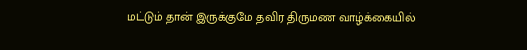மட்டும் தான் இருக்குமே தவிர திருமண வாழ்க்கையில்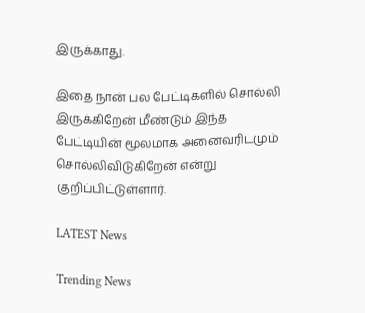இருக்காது.

இதை நான் பல பேட்டிகளில் சொல்லி இருக்கிறேன் மீண்டும் இந்த பேட்டியின் மூலமாக அனைவரிடமும் சொல்லிவிடுகிறேன் என்று குறிப்பிட்டுள்ளார்.

LATEST News

Trending News